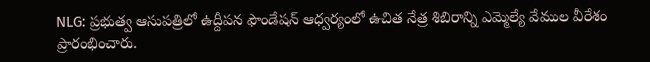NLG: ప్రభుత్వ ఆసుపత్రిలో ఉద్దీపన ఫౌండేషన్ ఆధ్వర్యంలో ఉచిత నేత్ర శిబిరాన్ని ఎమ్మెల్యే వేముల వీరేశం ప్రారంభించారు.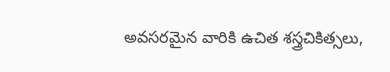అవసరమైన వారికి ఉచిత శస్త్రచికిత్సలు,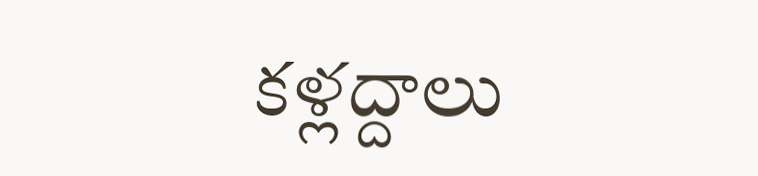కళ్లద్దాలు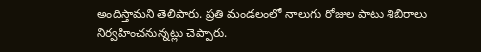అందిస్తామని తెలిపారు. ప్రతి మండలంలో నాలుగు రోజుల పాటు శిబిరాలు నిర్వహించనున్నట్లు చెప్పారు.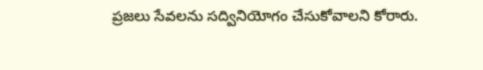ప్రజలు సేవలను సద్వినియోగం చేసుకోవాలని కోరారు.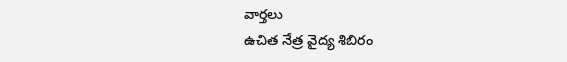వార్తలు
ఉచిత నేత్ర వైద్య శిబిరం